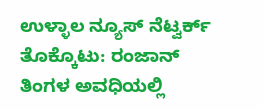ಉಳ್ಳಾಲ ನ್ಯೂಸ್ ನೆಟ್ವರ್ಕ್
ತೊಕ್ಕೊಟು: ರಂಜಾನ್ ತಿಂಗಳ ಅವಧಿಯಲ್ಲಿ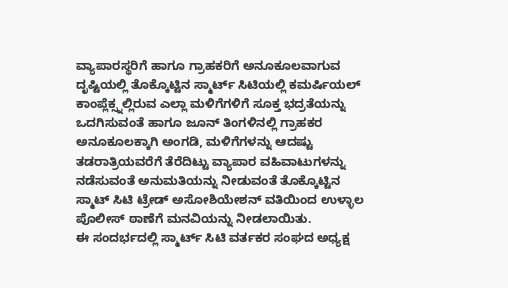ವ್ಯಾಪಾರಸ್ಥರಿಗೆ ಹಾಗೂ ಗ್ರಾಹಕರಿಗೆ ಅನೂಕೂಲವಾಗುವ ದೃಷ್ಟಿಯಲ್ಲಿ ತೊಕ್ಕೊಟ್ಟಿನ ಸ್ಮಾರ್ಟ್ ಸಿಟಿಯಲ್ಲಿ ಕಮರ್ಷಿಯಲ್ ಕಾಂಪ್ಲೆಕ್ಸ್ನಲ್ಲಿರುವ ಎಲ್ಲಾ ಮಳಿಗೆಗಳಿಗೆ ಸೂಕ್ತ ಭದ್ರತೆಯನ್ನು ಒದಗಿಸುವಂತೆ ಹಾಗೂ ಜೂನ್ ತಿಂಗಳಿನಲ್ಲಿ ಗ್ರಾಹಕರ ಅನೂಕೂಲಕ್ಕಾಗಿ ಅಂಗಡಿ, ಮಳಿಗೆಗಳನ್ನು ಆದಷ್ಟು ತಡರಾತ್ರಿಯವರೆಗೆ ತೆರೆದಿಟ್ಟು ವ್ಯಾಪಾರ ವಹಿವಾಟುಗಳನ್ನು ನಡೆಸುವಂತೆ ಅನುಮತಿಯನ್ನು ನೀಡುವಂತೆ ತೊಕ್ಕೊಟ್ಟಿನ ಸ್ಮಾಟ್ ಸಿಟಿ ಟ್ರೇಡ್ ಅಸೋಶಿಯೇಶನ್ ವತಿಯಿಂದ ಉಳ್ಳಾಲ ಪೊಲೀಸ್ ಠಾಣೆಗೆ ಮನವಿಯನ್ನು ನೀಡಲಾಯಿತು.
ಈ ಸಂದರ್ಭದಲ್ಲಿ ಸ್ಮಾರ್ಟ್ ಸಿಟಿ ವರ್ತಕರ ಸಂಘದ ಅಧ್ಯಕ್ಷ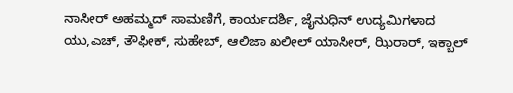ನಾಸೀರ್ ಅಹಮ್ಮದ್ ಸಾಮಣಿಗೆ, ಕಾರ್ಯದರ್ಶಿ, ಜೈನುಧಿನ್ ಉದ್ಯಮಿಗಳಾದ ಯು,ಎಚ್, ತೌಫೀಕ್, ಸುಹೇಬ್, ಆಲಿಜಾ ಖಲೀಲ್ ಯಾಸೀರ್, ಝಿರಾರ್, ಇಕ್ಬಾಲ್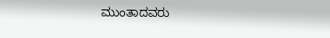ಮುಂತಾದವರು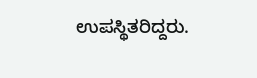ಉಪಸ್ಥಿತರಿದ್ದರು.